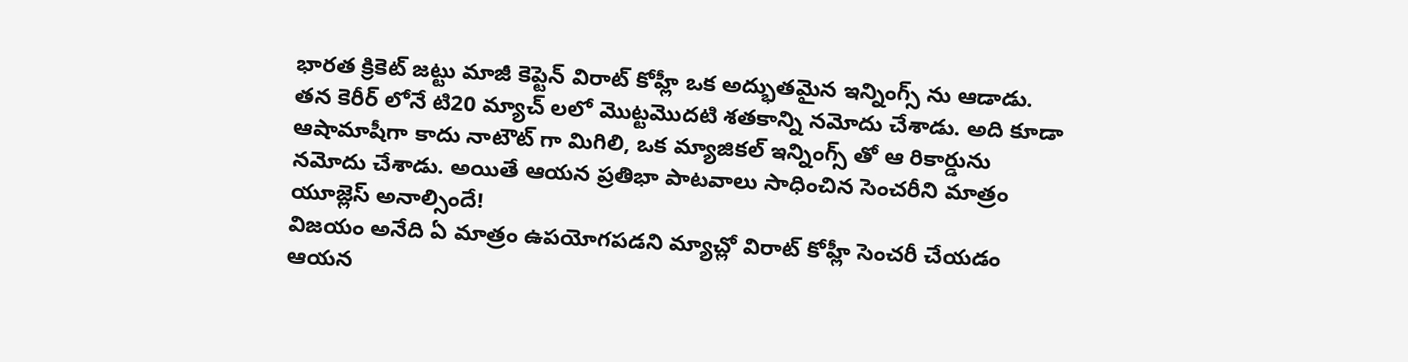భారత క్రికెట్ జట్టు మాజీ కెప్టెన్ విరాట్ కోహ్లీ ఒక అద్భుతమైన ఇన్నింగ్స్ ను ఆడాడు. తన కెరీర్ లోనే టి20 మ్యాచ్ లలో మొట్టమొదటి శతకాన్ని నమోదు చేశాడు. అది కూడా ఆషామాషీగా కాదు నాటౌట్ గా మిగిలి, ఒక మ్యాజికల్ ఇన్నింగ్స్ తో ఆ రికార్డును నమోదు చేశాడు. అయితే ఆయన ప్రతిభా పాటవాలు సాధించిన సెంచరీని మాత్రం యూజ్లెస్ అనాల్సిందే!
విజయం అనేది ఏ మాత్రం ఉపయోగపడని మ్యాచ్లో విరాట్ కోహ్లీ సెంచరీ చేయడం ఆయన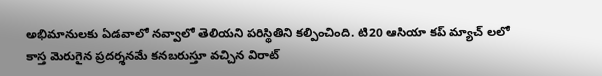అభిమానులకు ఏడవాలో నవ్వాలో తెలియని పరిస్థితిని కల్పించింది. టి20 ఆసియా కప్ మ్యాచ్ లలో కాస్త మెరుగైన ప్రదర్శనమే కనబరుస్తూ వచ్చిన విరాట్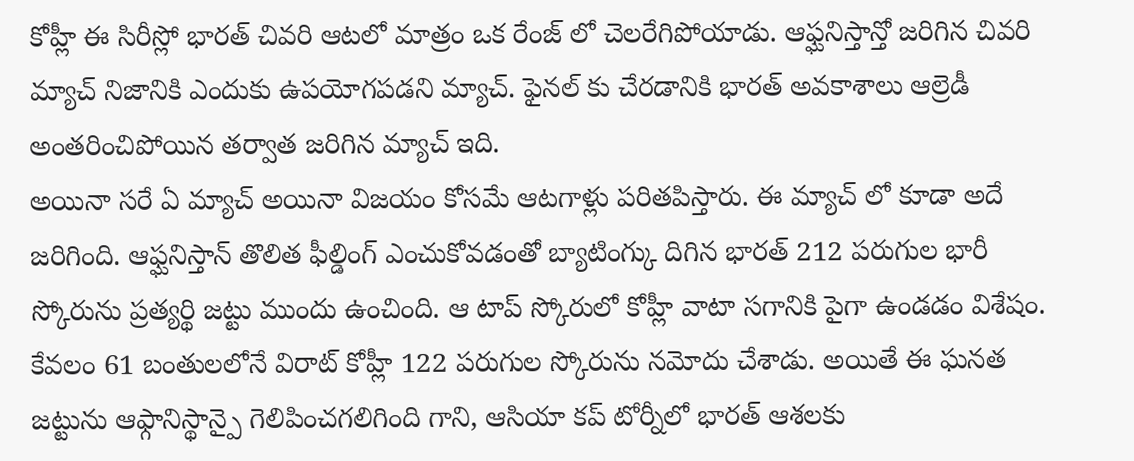కోహ్లీ ఈ సిరీస్లో భారత్ చివరి ఆటలో మాత్రం ఒక రేంజ్ లో చెలరేగిపోయాడు. ఆఫ్ఘనిస్తాన్తో జరిగిన చివరి మ్యాచ్ నిజానికి ఎందుకు ఉపయోగపడని మ్యాచ్. ఫైనల్ కు చేరడానికి భారత్ అవకాశాలు ఆల్రెడీ అంతరించిపోయిన తర్వాత జరిగిన మ్యాచ్ ఇది.
అయినా సరే ఏ మ్యాచ్ అయినా విజయం కోసమే ఆటగాళ్లు పరితపిస్తారు. ఈ మ్యాచ్ లో కూడా అదే జరిగింది. ఆఫ్ఘనిస్తాన్ తొలిత ఫీల్డింగ్ ఎంచుకోవడంతో బ్యాటింగ్కు దిగిన భారత్ 212 పరుగుల భారీ స్కోరును ప్రత్యర్థి జట్టు ముందు ఉంచింది. ఆ టాప్ స్కోరులో కోహ్లీ వాటా సగానికి పైగా ఉండడం విశేషం. కేవలం 61 బంతులలోనే విరాట్ కోహ్లీ 122 పరుగుల స్కోరును నమోదు చేశాడు. అయితే ఈ ఘనత జట్టును ఆఫ్గానిస్థాన్పై గెలిపించగలిగింది గాని, ఆసియా కప్ టోర్నీలో భారత్ ఆశలకు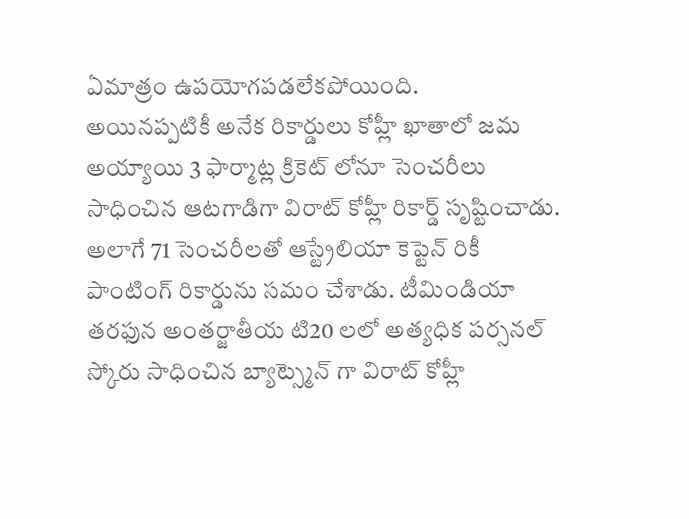ఏమాత్రం ఉపయోగపడలేకపోయింది.
అయినప్పటికీ అనేక రికార్డులు కోహ్లీ ఖాతాలో జమ అయ్యాయి 3 ఫార్మాట్ల క్రికెట్ లోనూ సెంచరీలు సాధించిన ఆటగాడిగా విరాట్ కోహ్లీ రికార్డ్ సృష్టించాడు. అలాగే 71 సెంచరీలతో ఆస్ట్రేలియా కెప్టెన్ రికీ పాంటింగ్ రికార్డును సమం చేశాడు. టీమిండియా తరఫున అంతర్జాతీయ టి20 లలో అత్యధిక పర్సనల్ స్కోరు సాధించిన బ్యాట్స్మెన్ గా విరాట్ కోహ్లీ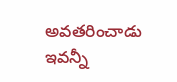అవతరించాడు ఇవన్నీ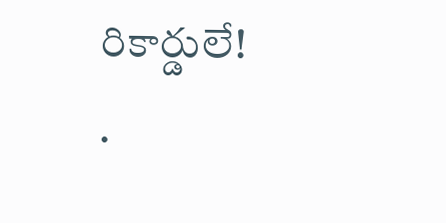రికార్డులే!
.